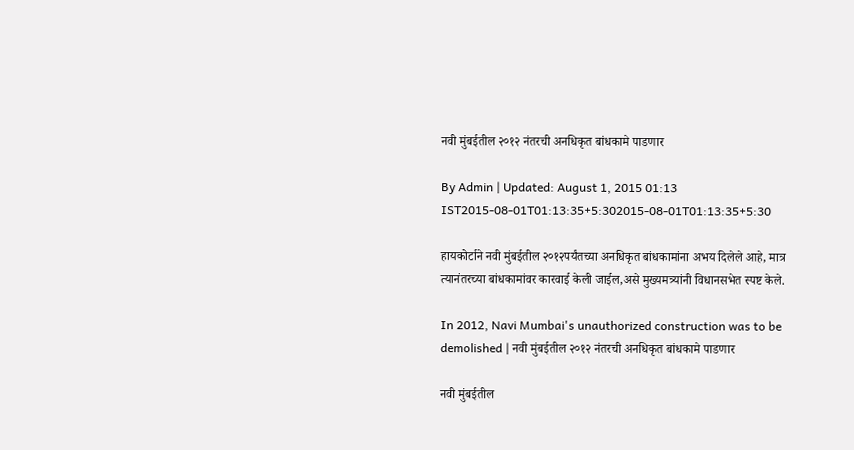नवी मुंबईतील २०१२ नंतरची अनधिकृत बांधकामे पाडणार

By Admin | Updated: August 1, 2015 01:13 IST2015-08-01T01:13:35+5:302015-08-01T01:13:35+5:30

हायकोर्टाने नवी मुंबईतील २०१२पर्यंतच्या अनधिकृत बांधकामांना अभय दिलेले आहे, मात्र त्यानंतरच्या बांधकामांवर कारवाई केली जाईल,असे मुख्यमत्र्यांनी विधानसभेत स्पष्ट केले.

In 2012, Navi Mumbai's unauthorized construction was to be demolished | नवी मुंबईतील २०१२ नंतरची अनधिकृत बांधकामे पाडणार

नवी मुंबईतील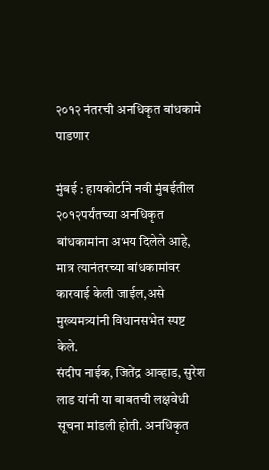२०१२ नंतरची अनधिकृत बांधकामे पाडणार

मुंबई : हायकोर्टाने नवी मुंबईतील २०१२पर्यंतच्या अनधिकृत बांधकामांना अभय दिलेले आहे, मात्र त्यानंतरच्या बांधकामांवर कारवाई केली जाईल,असे मुख्यमत्र्यांनी विधानसभेत स्पष्ट केले.
संदीप नाईक, जितेंद्र आव्हाड, सुरेश लाड यांनी या बाबतची लक्षवेधी सूचना मांडली होती. अनधिकृत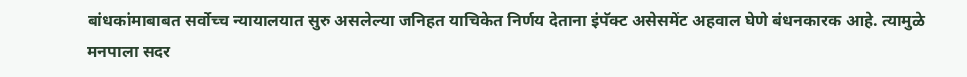बांधकांमाबाबत सर्वोच्च न्यायालयात सुरु असलेल्या जनिहत याचिकेत निर्णय देताना इंपॅक्ट असेसमेंट अहवाल घेणे बंधनकारक आहे. त्यामुळे मनपाला सदर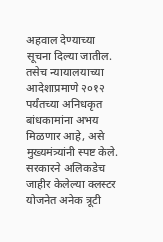अहवाल देण्याच्या सूचना दिल्या जातील. तसेच न्यायालयाच्या आदेशाप्रमाणे २०१२ पर्यंतच्या अनिधकृत बांधकामांना अभय मिळणार आहे, असे मुख्यमंत्र्यांनी स्पष्ट केले.
सरकारने अलिकडेच जाहीर केलेल्या क्लस्टर योजनेत अनेक त्रूटी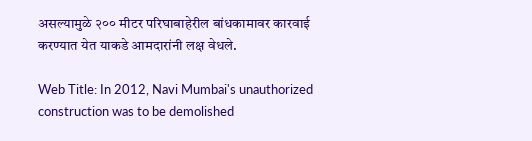असल्यामुळे २०० मीटर परिघाबाहेरील बांधकामावर कारवाई करण्यात येत याकडे आमदारांनी लक्ष वेधले.

Web Title: In 2012, Navi Mumbai's unauthorized construction was to be demolished